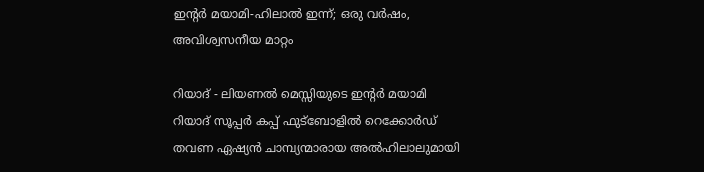ഇന്റര്‍ മയാമി-ഹിലാല്‍ ഇന്ന്; ഒരു വര്‍ഷം, അവിശ്വസനീയ മാറ്റം

റിയാദ് - ലിയണല്‍ മെസ്സിയുടെ ഇന്റര്‍ മയാമി റിയാദ് സൂപ്പര്‍ കപ്പ് ഫുട്‌ബോളില്‍ റെക്കോര്‍ഡ് തവണ ഏഷ്യന്‍ ചാമ്പ്യന്മാരായ അല്‍ഹിലാലുമായി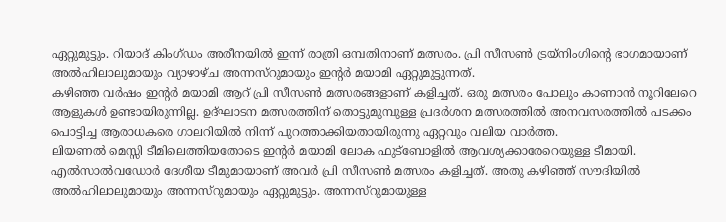ഏറ്റുമുട്ടും. റിയാദ് കിംഗ്ഡം അരീനയില്‍ ഇന്ന് രാത്രി ഒമ്പതിനാണ് മത്സരം. പ്രി സീസണ്‍ ട്രയ്‌നിംഗിന്റെ ഭാഗമായാണ് അല്‍ഹിലാലുമായും വ്യാഴാഴ്ച അന്നസ്‌റുമായും ഇന്റര്‍ മയാമി ഏറ്റുമുട്ടുന്നത്.
കഴിഞ്ഞ വര്‍ഷം ഇന്റര്‍ മയാമി ആറ് പ്രി സീസണ്‍ മത്സരങ്ങളാണ് കളിച്ചത്. ഒരു മത്സരം പോലും കാണാന്‍ നൂറിലേറെ ആളുകള്‍ ഉണ്ടായിരുന്നില്ല. ഉദ്ഘാടന മത്സരത്തിന് തൊട്ടുമുമ്പുള്ള പ്രദര്‍ശന മത്സരത്തില്‍ അനവസരത്തില്‍ പടക്കം പൊട്ടിച്ച ആരാധകരെ ഗാലറിയില്‍ നിന്ന് പുറത്താക്കിയതായിരുന്നു ഏറ്റവും വലിയ വാര്‍ത്ത.
ലിയണല്‍ മെസ്സി ടീമിലെത്തിയതോടെ ഇന്റര്‍ മയാമി ലോക ഫുട്‌ബോളില്‍ ആവശ്യക്കാരേറെയുള്ള ടീമായി. എല്‍സാല്‍വഡോര്‍ ദേശീയ ടീമുമായാണ് അവര്‍ പ്രി സീസണ്‍ മത്സരം കളിച്ചത്. അതു കഴിഞ്ഞ് സൗദിയില്‍ അല്‍ഹിലാലുമായും അന്നസ്‌റുമായും ഏറ്റുമുട്ടും. അന്നസ്‌റുമായുള്ള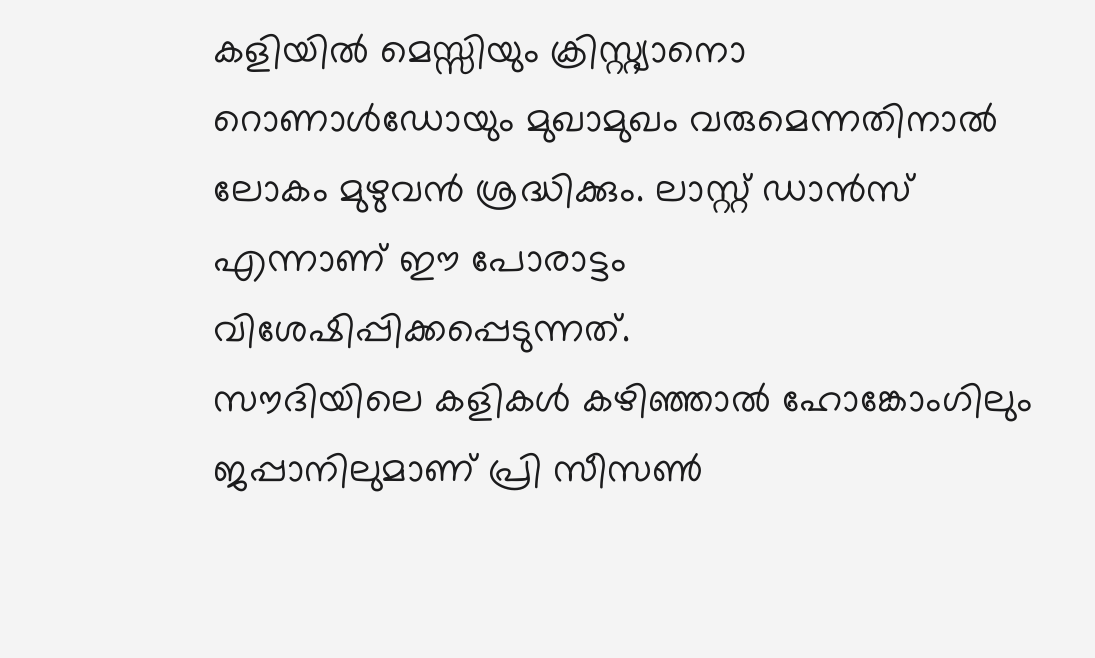കളിയില്‍ മെസ്സിയും ക്രിസ്റ്റ്യാനൊ റൊണാള്‍ഡോയും മുഖാമുഖം വരുമെന്നതിനാല്‍ ലോകം മുഴുവന്‍ ശ്രദ്ധിക്കും. ലാസ്റ്റ് ഡാന്‍സ് എന്നാണ് ഈ പോരാട്ടം വിശേഷിപ്പിക്കപ്പെടുന്നത്.
സൗദിയിലെ കളികള്‍ കഴിഞ്ഞാല്‍ ഹോങ്കോംഗിലും ജപ്പാനിലുമാണ് പ്രി സീസണ്‍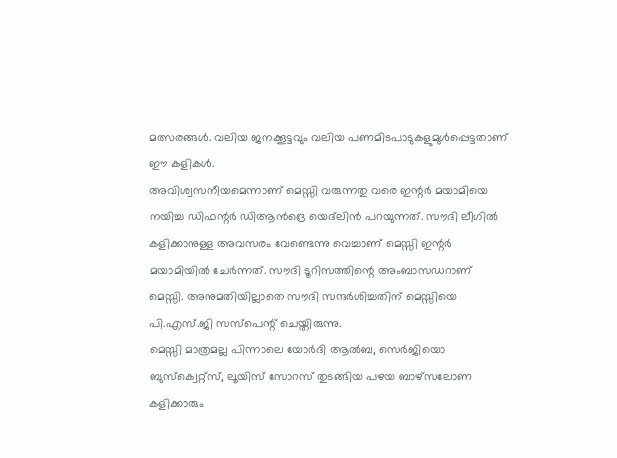മത്സരങ്ങള്‍. വലിയ ജനക്കൂട്ടവും വലിയ പണമിടപാടുകളുമുള്‍പ്പെട്ടതാണ് ഈ കളികള്‍.
അവിശ്വസനീയമെന്നാണ് മെസ്സി വരുന്നതു വരെ ഇന്റര്‍ മയാമിയെ നയിച്ച ഡിഫന്റര്‍ ഡിആന്‍ദ്രെ യെദ്‌ലിന്‍ പറയുന്നത്. സൗദി ലീഗില്‍ കളിക്കാനുള്ള അവസരം വേണ്ടെന്നു വെച്ചാണ് മെസ്സി ഇന്റര്‍ മയാമിയില്‍ ചേര്‍ന്നത്. സൗദി ടൂറിസത്തിന്റെ അംബാസഡറാണ് മെസ്സി. അനുമതിയില്ലാതെ സൗദി സന്ദര്‍ശിച്ചതിന് മെസ്സിയെ പി.എസ്.ജി സസ്‌പെന്റ് ചെയ്തിരുന്നു.
മെസ്സി മാത്രമല്ല പിന്നാലെ യോര്‍ദി ആല്‍ബ, സെര്‍ജിയൊ ബുസ്‌ക്വെറ്റ്‌സ്, ലൂയിസ് സോറസ് തുടങ്ങിയ പഴയ ബാഴ്‌സലോണ കളിക്കാരും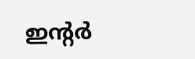ഇന്റര്‍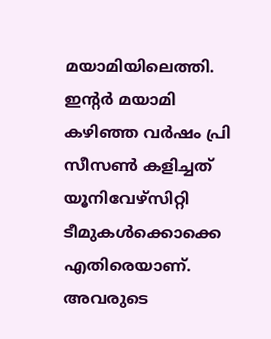മയാമിയിലെത്തി.
ഇന്റര്‍ മയാമി കഴിഞ്ഞ വര്‍ഷം പ്രി സീസണ്‍ കളിച്ചത് യൂനിവേഴ്‌സിറ്റി ടീമുകള്‍ക്കൊക്കെ എതിരെയാണ്. അവരുടെ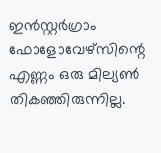ഇന്‍സ്റ്റര്‍ഗ്രാം ഫോളോവേഴ്‌സിന്റെ എണ്ണം ഒരു മില്യണ്‍ തികഞ്ഞിരുന്നില്ല.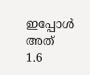ഇപ്പോള്‍ അത് 1.6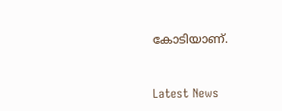കോടിയാണ്.


Latest News